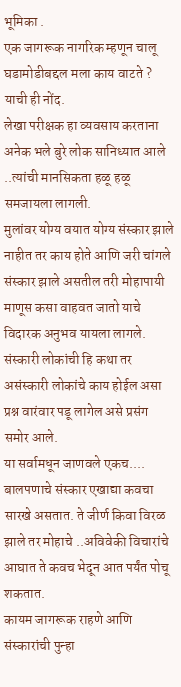भूमिका .
एक जागरूक नागरिक म्हणून चालू घडामोडीबद्दल मला काय वाटते ? याची ही नोंद.
लेखा परीक्षक हा व्यवसाय करताना अनेक भले बुरे लोक सानिध्यात आले ..त्यांची मानसिकता हळू हळू समजायला लागली.
मुलांवर योग्य वयात योग्य संस्कार झाले नाहीत तर काय होते आणि जरी चांगले संस्कार झाले असतील तरी मोहापायी माणूस कसा वाहवत जातो याचे विदारक अनुभव यायला लागले.
संस्कारी लोकांची हि कथा तर असंस्कारी लोकांचे काय होईल असा प्रश्न वारंवार पडू लागेल असे प्रसंग समोर आले.
या सर्वामधून जाणवले एकच.... बालपणाचे संस्कार एखाद्या कवचा सारखे असतात. ते जीर्ण किवा विरळ झाले तर मोहाचे ..अविवेकी विचारांचे आघात ते कवच भेदून आत पर्यंत पोचू शकतात.
कायम जागरूक राहणे आणि संस्कारांची पुन्हा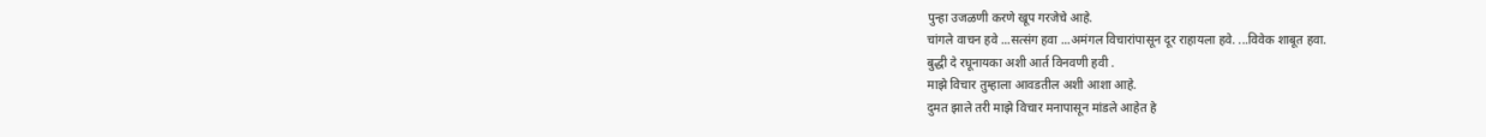पुन्हा उजळणी करणे खूप गरजेचे आहे.
चांगले वाचन हवे ...सत्संग हवा ...अमंगल विचारांपासून दूर राहायला हवे. ...विवेक शाबूत हवा.
बुद्धी दे रघूनायका अशी आर्त विनवणी हवी .
माझे विचार तुम्हाला आवडतील अशी आशा आहे.
दुमत झाले तरी माझे विचार मनापासून मांडले आहेत हे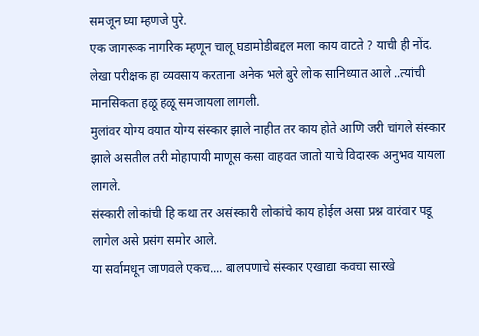समजून घ्या म्हणजे पुरे.
एक जागरूक नागरिक म्हणून चालू घडामोडीबद्दल मला काय वाटते ? याची ही नोंद.
लेखा परीक्षक हा व्यवसाय करताना अनेक भले बुरे लोक सानिध्यात आले ..त्यांची मानसिकता हळू हळू समजायला लागली.
मुलांवर योग्य वयात योग्य संस्कार झाले नाहीत तर काय होते आणि जरी चांगले संस्कार झाले असतील तरी मोहापायी माणूस कसा वाहवत जातो याचे विदारक अनुभव यायला लागले.
संस्कारी लोकांची हि कथा तर असंस्कारी लोकांचे काय होईल असा प्रश्न वारंवार पडू लागेल असे प्रसंग समोर आले.
या सर्वामधून जाणवले एकच.... बालपणाचे संस्कार एखाद्या कवचा सारखे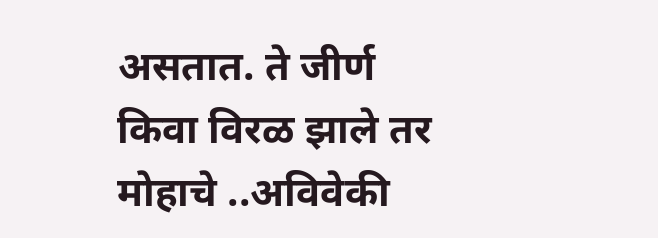असतात. ते जीर्ण किवा विरळ झाले तर मोहाचे ..अविवेकी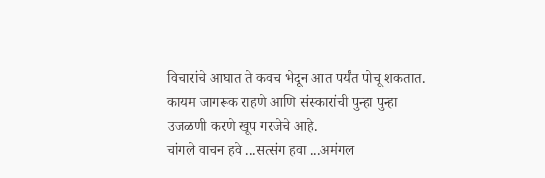विचारांचे आघात ते कवच भेदून आत पर्यंत पोचू शकतात.
कायम जागरूक राहणे आणि संस्कारांची पुन्हा पुन्हा उजळणी करणे खूप गरजेचे आहे.
चांगले वाचन हवे ...सत्संग हवा ...अमंगल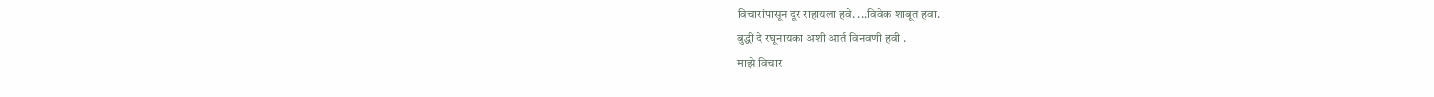विचारांपासून दूर राहायला हवे. ...विवेक शाबूत हवा.
बुद्धी दे रघूनायका अशी आर्त विनवणी हवी .
माझे विचार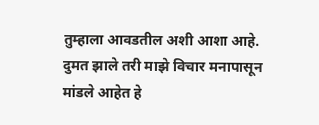तुम्हाला आवडतील अशी आशा आहे.
दुमत झाले तरी माझे विचार मनापासून मांडले आहेत हे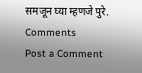समजून घ्या म्हणजे पुरे.
Comments
Post a Comment